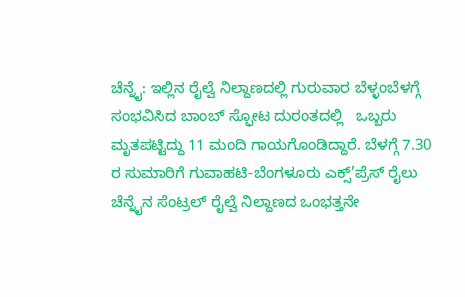ಚೆನ್ನೈ: ಇಲ್ಲಿನ ರೈಲ್ವೆ ನಿಲ್ದಾಣದಲ್ಲಿ ಗುರುವಾರ ಬೆಳ್ಳಂಬೆಳಗ್ಗೆ ಸಂಭವಿಸಿದ ಬಾಂಬ್ ಸ್ಫೋಟ ದುರಂತದಲ್ಲಿ   ಒಬ್ಬರು ಮೃತಪಟ್ಟಿದ್ದು 11 ಮಂದಿ ಗಾಯಗೊಂಡಿದ್ದಾರೆ. ಬೆಳಗ್ಗೆ 7.30 ರ ಸುಮಾರಿಗೆ ಗುವಾಹಟಿ-ಬೆಂಗಳೂರು ಎಕ್ಸ್’ಪ್ರೆಸ್ ರೈಲು ಚೆನ್ನೈನ ಸೆಂಟ್ರಲ್ ರೈಲ್ವೆ ನಿಲ್ದಾಣದ ಒಂಭತ್ತನೇ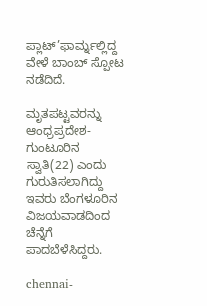ಪ್ಲಾಟ್’ಫಾರ್ಮ್ನಲ್ಲಿದ್ದ ವೇಳೆ ಬಾಂಬ್ ಸ್ಪೋಟ ನಡೆದಿದೆ.

ಮೃತಪಟ್ಟವರನ್ನು ಆಂಧ್ರಪ್ರದೇಶ- ಗುಂಟೂರಿನ ಸ್ವಾತಿ(22) ಎಂದು ಗುರುತಿಸಲಾಗಿದ್ದು ಇವರು ಬೆಂಗಳೂರಿನ ವಿಜಯವಾಡದಿಂದ ಚೆನ್ನೆಗೆ ಪಾದಬೆಳೆಸಿದ್ದರು.

chennai-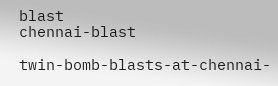blast
chennai-blast

twin-bomb-blasts-at-chennai-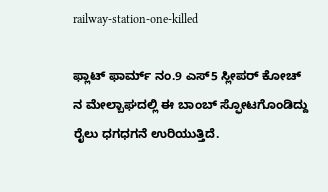railway-station-one-killed

ಫ್ಲಾಟ್ ಫಾರ್ಮ್ ನಂ.9 ಎಸ್5 ಸ್ಲೀಪರ್ ಕೋಚ್ ನ ಮೇಲ್ಬಾಘದಲ್ಲಿ ಈ ಬಾಂಬ್ ಸ್ಫೋಟಗೊಂಡಿದ್ದು ರೈಲು ಧಗಧಗನೆ ಉರಿಯುತ್ತಿದೆ.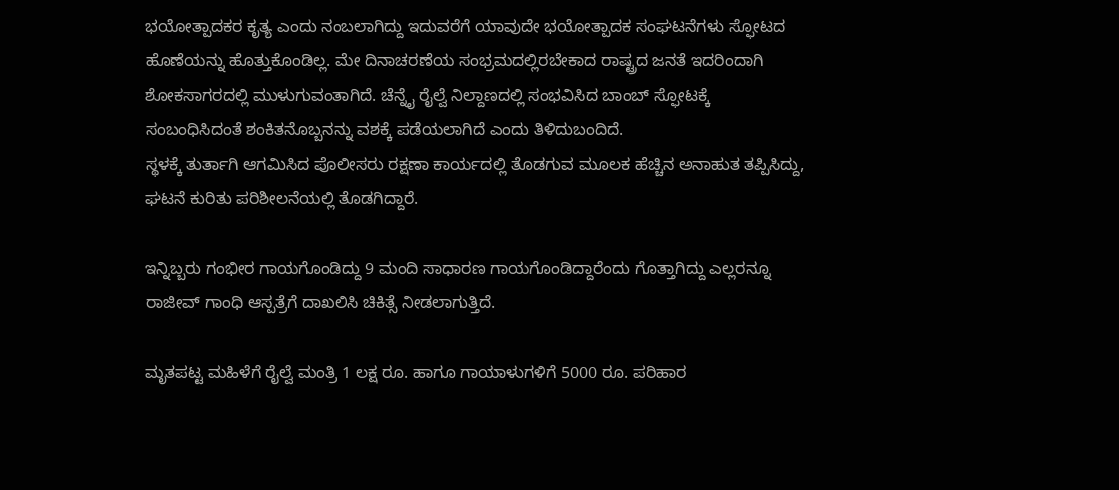ಭಯೋತ್ಪಾದಕರ ಕೃತ್ಯ ಎಂದು ನಂಬಲಾಗಿದ್ದು ಇದುವರೆಗೆ ಯಾವುದೇ ಭಯೋತ್ಪಾದಕ ಸಂಘಟನೆಗಳು ಸ್ಫೋಟದ ಹೊಣೆಯನ್ನು ಹೊತ್ತುಕೊಂಡಿಲ್ಲ. ಮೇ ದಿನಾಚರಣೆಯ ಸಂಭ್ರಮದಲ್ಲಿರಬೇಕಾದ ರಾಷ್ಟ್ರದ ಜನತೆ ಇದರಿಂದಾಗಿ ಶೋಕಸಾಗರದಲ್ಲಿ ಮುಳುಗುವಂತಾಗಿದೆ. ಚೆನ್ನೈ ರೈಲ್ವೆ ನಿಲ್ದಾಣದಲ್ಲಿ ಸಂಭವಿಸಿದ ಬಾಂಬ್ ಸ್ಫೋಟಕ್ಕೆ ಸಂಬಂಧಿಸಿದಂತೆ ಶಂಕಿತನೊಬ್ಬನನ್ನು ವಶಕ್ಕೆ ಪಡೆಯಲಾಗಿದೆ ಎಂದು ತಿಳಿದುಬಂದಿದೆ.
ಸ್ಥಳಕ್ಕೆ ತುರ್ತಾಗಿ ಆಗಮಿಸಿದ ಪೊಲೀಸರು ರಕ್ಷಣಾ ಕಾರ್ಯದಲ್ಲಿ ತೊಡಗುವ ಮೂಲಕ ಹೆಚ್ಚಿನ ಅನಾಹುತ ತಪ್ಪಿಸಿದ್ದು, ಘಟನೆ ಕುರಿತು ಪರಿಶೀಲನೆಯಲ್ಲಿ ತೊಡಗಿದ್ದಾರೆ.

ಇನ್ನಿಬ್ಬರು ಗಂಭೀರ ಗಾಯಗೊಂಡಿದ್ದು 9 ಮಂದಿ ಸಾಧಾರಣ ಗಾಯಗೊಂಡಿದ್ದಾರೆಂದು ಗೊತ್ತಾಗಿದ್ದು ಎಲ್ಲರನ್ನೂ ರಾಜೀವ್ ಗಾಂಧಿ ಆಸ್ಪತ್ರೆಗೆ ದಾಖಲಿಸಿ ಚಿಕಿತ್ಸೆ ನೀಡಲಾಗುತ್ತಿದೆ.

ಮೃತಪಟ್ಟ ಮಹಿಳೆಗೆ ರೈಲ್ವೆ ಮಂತ್ರಿ 1 ಲಕ್ಷ ರೂ. ಹಾಗೂ ಗಾಯಾಳುಗಳಿಗೆ 5000 ರೂ. ಪರಿಹಾರ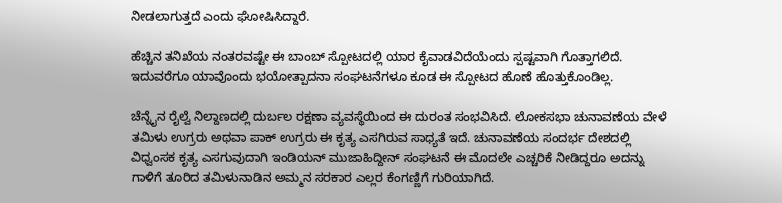ನೀಡಲಾಗುತ್ತದೆ ಎಂದು ಘೋಷಿಸಿದ್ದಾರೆ.

ಹೆಚ್ಚಿನ ತನಿಖೆಯ ನಂತರವಷ್ಟೇ ಈ ಬಾಂಬ್ ಸ್ಪೋಟದಲ್ಲಿ ಯಾರ ಕೈವಾಡವಿದೆಯೆಂದು ಸ್ಪಷ್ಟವಾಗಿ ಗೊತ್ತಾಗಲಿದೆ. ಇದುವರೆಗೂ ಯಾವೊಂದು ಭಯೋತ್ಪಾದನಾ ಸಂಘಟನೆಗಳೂ ಕೂಡ ಈ ಸ್ಪೋಟದ ಹೊಣೆ ಹೊತ್ತುಕೊಂಡಿಲ್ಲ.

ಚೆನ್ನೈನ ರೈಲ್ವೆ ನಿಲ್ದಾಣದಲ್ಲಿ ದುರ್ಬಲ ರಕ್ಷಣಾ ವ್ಯವಸ್ಥೆಯಿಂದ ಈ ದುರಂತ ಸಂಭವಿಸಿದೆ. ಲೋಕಸಭಾ ಚುನಾವಣೆಯ ವೇಳೆ ತಮಿಳು ಉಗ್ರರು ಅಥವಾ ಪಾಕ್ ಉಗ್ರರು ಈ ಕೃತ್ಯ ಎಸಗಿರುವ ಸಾಧ್ಯತೆ ಇದೆ. ಚುನಾವಣೆಯ ಸಂದರ್ಭ ದೇಶದಲ್ಲಿ ವಿಧ್ವಂಸಕ ಕೃತ್ಯ ಎಸಗುವುದಾಗಿ ಇಂಡಿಯನ್ ಮುಜಾಹಿದ್ದೀನ್ ಸಂಘಟನೆ ಈ ಮೊದಲೇ ಎಚ್ಚರಿಕೆ ನೀಡಿದ್ದರೂ ಅದನ್ನು ಗಾಳಿಗೆ ತೂರಿದ ತಮಿಳುನಾಡಿನ ಅಮ್ಮನ ಸರಕಾರ ಎಲ್ಲರ ಕೆಂಗಣ್ಣಿಗೆ ಗುರಿಯಾಗಿದೆ.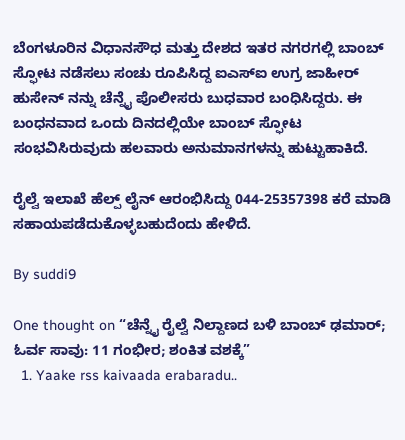ಬೆಂಗಳೂರಿನ ವಿಧಾನಸೌಧ ಮತ್ತು ದೇಶದ ಇತರ ನಗರಗಲ್ಲಿ ಬಾಂಬ್ ಸ್ಫೋಟ ನಡೆಸಲು ಸಂಚು ರೂಪಿಸಿದ್ದ ಐಎಸ್ಐ ಉಗ್ರ ಜಾಹೀರ್ ಹುಸೇನ್ ನನ್ನು ಚೆನ್ನೈ ಪೊಲೀಸರು ಬುಧವಾರ ಬಂಧಿಸಿದ್ದರು. ಈ ಬಂಧನವಾದ ಒಂದು ದಿನದಲ್ಲಿಯೇ ಬಾಂಬ್ ಸ್ಫೋಟ ಸಂಭವಿಸಿರುವುದು ಹಲವಾರು ಅನುಮಾನಗಳನ್ನು ಹುಟ್ಟುಹಾಕಿದೆ.

ರೈಲ್ವೆ ಇಲಾಖೆ ಹೆಲ್ಪ್ ಲೈನ್ ಆರಂಭಿಸಿದ್ದು 044-25357398 ಕರೆ ಮಾಡಿ ಸಹಾಯಪಡೆದುಕೊಳ್ಳಬಹುದೆಂದು ಹೇಳಿದೆ.

By suddi9

One thought on “ಚೆನ್ನೈ ರೈಲ್ವೆ ನಿಲ್ದಾಣದ ಬಳಿ ಬಾಂಬ್ ಢಮಾರ್; ಓರ್ವ ಸಾವು: 11 ಗಂಭೀರ; ಶಂಕಿತ ವಶಕ್ಕೆ”
  1. Yaake rss kaivaada erabaradu..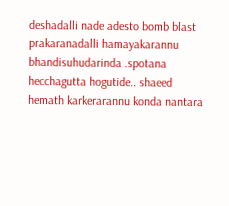deshadalli nade adesto bomb blast prakaranadalli hamayakarannu bhandisuhudarinda .spotana hecchagutta hogutide.. shaeed hemath karkerarannu konda nantara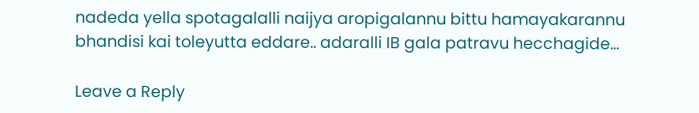nadeda yella spotagalalli naijya aropigalannu bittu hamayakarannu bhandisi kai toleyutta eddare.. adaralli IB gala patravu hecchagide…

Leave a Reply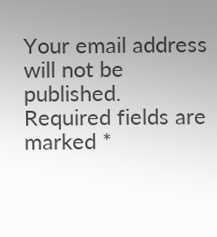Your email address will not be published. Required fields are marked *